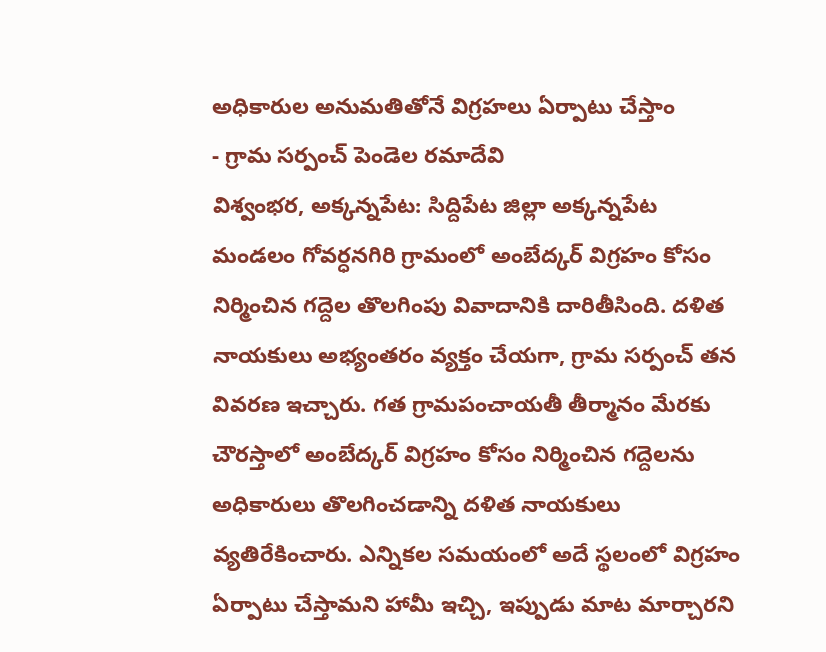అధికారుల అనుమతితోనే విగ్రహలు ఏర్పాటు చేస్తాం
- గ్రామ సర్పంచ్ పెండెల రమాదేవి
విశ్వంభర, అక్కన్నపేట: సిద్దిపేట జిల్లా అక్కన్నపేట మండలం గోవర్ధనగిరి గ్రామంలో అంబేద్కర్ విగ్రహం కోసం నిర్మించిన గద్దెల తొలగింపు వివాదానికి దారితీసింది. దళిత నాయకులు అభ్యంతరం వ్యక్తం చేయగా, గ్రామ సర్పంచ్ తన వివరణ ఇచ్చారు. గత గ్రామపంచాయతీ తీర్మానం మేరకు చౌరస్తాలో అంబేద్కర్ విగ్రహం కోసం నిర్మించిన గద్దెలను అధికారులు తొలగించడాన్ని దళిత నాయకులు వ్యతిరేకించారు. ఎన్నికల సమయంలో అదే స్థలంలో విగ్రహం ఏర్పాటు చేస్తామని హామీ ఇచ్చి, ఇప్పుడు మాట మార్చారని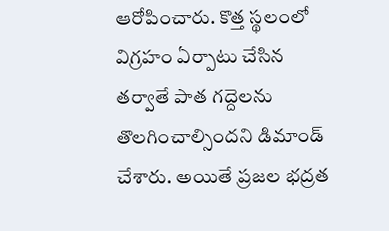ఆరోపించారు. కొత్త స్థలంలో విగ్రహం ఏర్పాటు చేసిన తర్వాతే పాత గద్దెలను తొలగించాల్సిందని డిమాండ్ చేశారు. అయితే ప్రజల భద్రత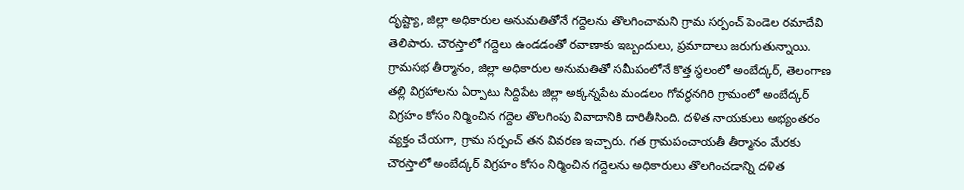దృష్ట్యా, జిల్లా అధికారుల అనుమతితోనే గద్దెలను తొలగించామని గ్రామ సర్పంచ్ పెండెల రమాదేవి తెలిపారు. చౌరస్తాలో గద్దెలు ఉండడంతో రవాణాకు ఇబ్బందులు, ప్రమాదాలు జరుగుతున్నాయి. గ్రామసభ తీర్మానం, జిల్లా అధికారుల అనుమతితో సమీపంలోనే కొత్త స్థలంలో అంబేద్కర్, తెలంగాణ తల్లి విగ్రహాలను ఏర్పాటు సిద్దిపేట జిల్లా అక్కన్నపేట మండలం గోవర్ధనగిరి గ్రామంలో అంబేద్కర్ విగ్రహం కోసం నిర్మించిన గద్దెల తొలగింపు వివాదానికి దారితీసింది. దళిత నాయకులు అభ్యంతరం వ్యక్తం చేయగా, గ్రామ సర్పంచ్ తన వివరణ ఇచ్చారు. గత గ్రామపంచాయతీ తీర్మానం మేరకు చౌరస్తాలో అంబేద్కర్ విగ్రహం కోసం నిర్మించిన గద్దెలను అధికారులు తొలగించడాన్ని దళిత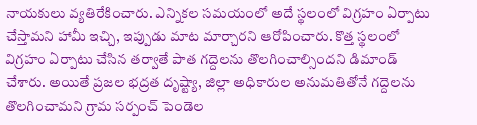నాయకులు వ్యతిరేకించారు. ఎన్నికల సమయంలో అదే స్థలంలో విగ్రహం ఏర్పాటు చేస్తామని హామీ ఇచ్చి, ఇప్పుడు మాట మార్చారని ఆరోపించారు. కొత్త స్థలంలో విగ్రహం ఏర్పాటు చేసిన తర్వాతే పాత గద్దెలను తొలగించాల్సిందని డిమాండ్ చేశారు. అయితే ప్రజల భద్రత దృష్ట్యా, జిల్లా అధికారుల అనుమతితోనే గద్దెలను తొలగించామని గ్రామ సర్పంచ్ పెండెల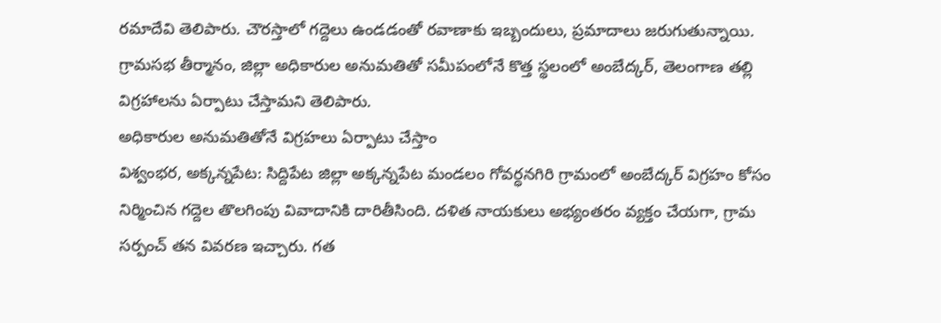రమాదేవి తెలిపారు. చౌరస్తాలో గద్దెలు ఉండడంతో రవాణాకు ఇబ్బందులు, ప్రమాదాలు జరుగుతున్నాయి. గ్రామసభ తీర్మానం, జిల్లా అధికారుల అనుమతితో సమీపంలోనే కొత్త స్థలంలో అంబేద్కర్, తెలంగాణ తల్లి విగ్రహాలను ఏర్పాటు చేస్తామని తెలిపారు.
అధికారుల అనుమతితోనే విగ్రహలు ఏర్పాటు చేస్తాం
విశ్వంభర, అక్కన్నపేట: సిద్దిపేట జిల్లా అక్కన్నపేట మండలం గోవర్ధనగిరి గ్రామంలో అంబేద్కర్ విగ్రహం కోసం నిర్మించిన గద్దెల తొలగింపు వివాదానికి దారితీసింది. దళిత నాయకులు అభ్యంతరం వ్యక్తం చేయగా, గ్రామ సర్పంచ్ తన వివరణ ఇచ్చారు. గత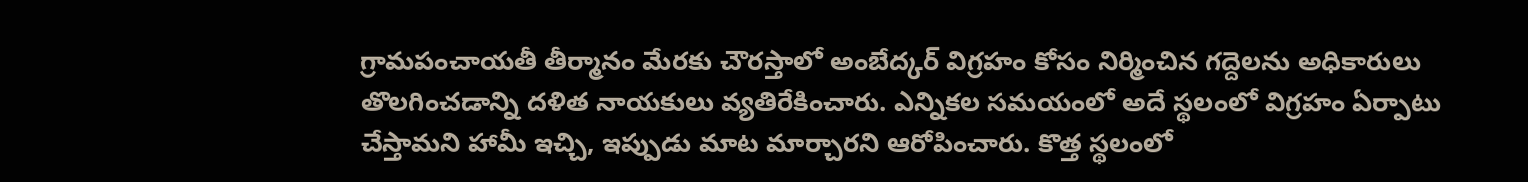గ్రామపంచాయతీ తీర్మానం మేరకు చౌరస్తాలో అంబేద్కర్ విగ్రహం కోసం నిర్మించిన గద్దెలను అధికారులు తొలగించడాన్ని దళిత నాయకులు వ్యతిరేకించారు. ఎన్నికల సమయంలో అదే స్థలంలో విగ్రహం ఏర్పాటు చేస్తామని హామీ ఇచ్చి, ఇప్పుడు మాట మార్చారని ఆరోపించారు. కొత్త స్థలంలో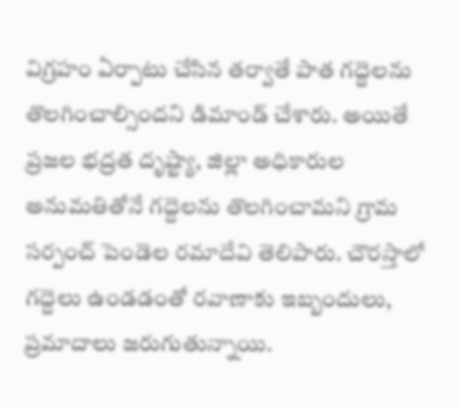విగ్రహం ఏర్పాటు చేసిన తర్వాతే పాత గద్దెలను తొలగించాల్సిందని డిమాండ్ చేశారు. అయితే ప్రజల భద్రత దృష్ట్యా, జిల్లా అధికారుల అనుమతితోనే గద్దెలను తొలగించామని గ్రామ సర్పంచ్ పెండెల రమాదేవి తెలిపారు. చౌరస్తాలో గద్దెలు ఉండడంతో రవాణాకు ఇబ్బందులు, ప్రమాదాలు జరుగుతున్నాయి.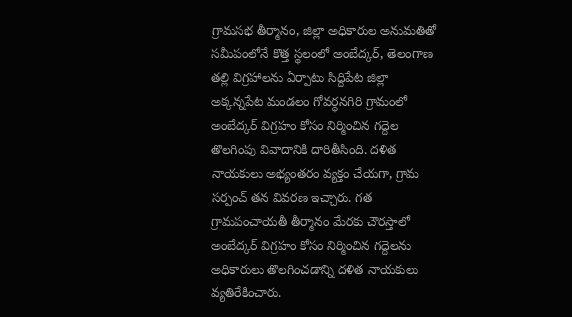గ్రామసభ తీర్మానం, జిల్లా అధికారుల అనుమతితో సమీపంలోనే కొత్త స్థలంలో అంబేద్కర్, తెలంగాణ తల్లి విగ్రహాలను ఏర్పాటు సిద్దిపేట జిల్లా అక్కన్నపేట మండలం గోవర్ధనగిరి గ్రామంలో అంబేద్కర్ విగ్రహం కోసం నిర్మించిన గద్దెల తొలగింపు వివాదానికి దారితీసింది. దళిత నాయకులు అభ్యంతరం వ్యక్తం చేయగా, గ్రామ సర్పంచ్ తన వివరణ ఇచ్చారు. గత గ్రామపంచాయతీ తీర్మానం మేరకు చౌరస్తాలో అంబేద్కర్ విగ్రహం కోసం నిర్మించిన గద్దెలను అధికారులు తొలగించడాన్ని దళిత నాయకులు వ్యతిరేకించారు.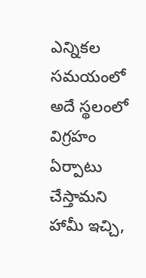ఎన్నికల సమయంలో అదే స్థలంలో విగ్రహం ఏర్పాటు చేస్తామని హామీ ఇచ్చి,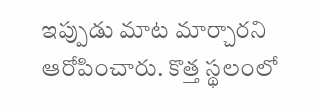ఇప్పుడు మాట మార్చారని ఆరోపించారు. కొత్త స్థలంలో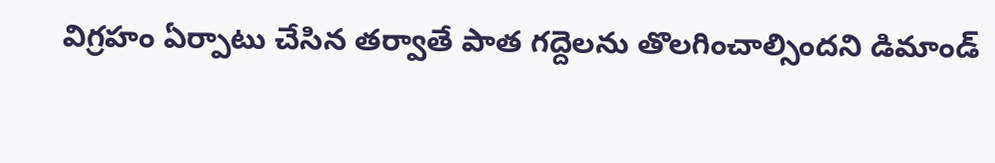విగ్రహం ఏర్పాటు చేసిన తర్వాతే పాత గద్దెలను తొలగించాల్సిందని డిమాండ్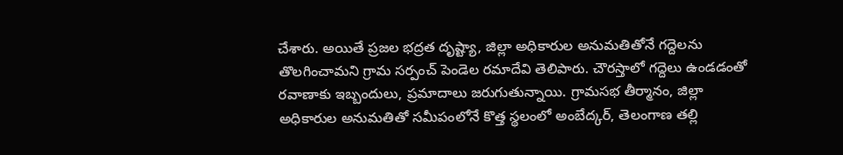చేశారు. అయితే ప్రజల భద్రత దృష్ట్యా, జిల్లా అధికారుల అనుమతితోనే గద్దెలను తొలగించామని గ్రామ సర్పంచ్ పెండెల రమాదేవి తెలిపారు. చౌరస్తాలో గద్దెలు ఉండడంతో రవాణాకు ఇబ్బందులు, ప్రమాదాలు జరుగుతున్నాయి. గ్రామసభ తీర్మానం, జిల్లా అధికారుల అనుమతితో సమీపంలోనే కొత్త స్థలంలో అంబేద్కర్, తెలంగాణ తల్లి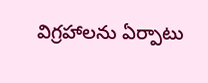విగ్రహాలను ఏర్పాటు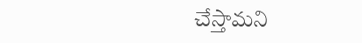చేస్తామని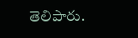తెలిపారు.